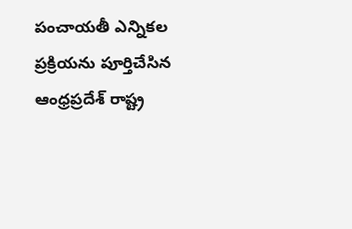పంచాయతీ ఎన్నికల ప్రక్రియను పూర్తిచేసిన ఆంధ్రప్రదేశ్ రాష్ట్ర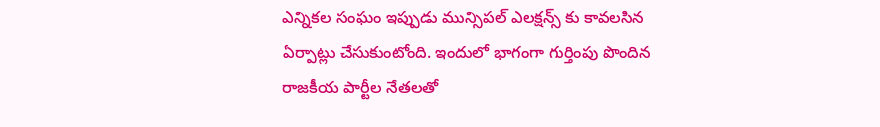ఎన్నికల సంఘం ఇప్పుడు మున్సిపల్ ఎలక్షన్స్ కు కావలసిన ఏర్పాట్లు చేసుకుంటోంది. ఇందులో భాగంగా గుర్తింపు పొందిన రాజకీయ పార్టీల నేతలతో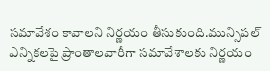సమావేశం కావాలని నిర్ణయం తీసుకుంది.మున్సిపల్ ఎన్నికలపై ప్రాంతాలవారీగా సమావేశాలకు నిర్ణయం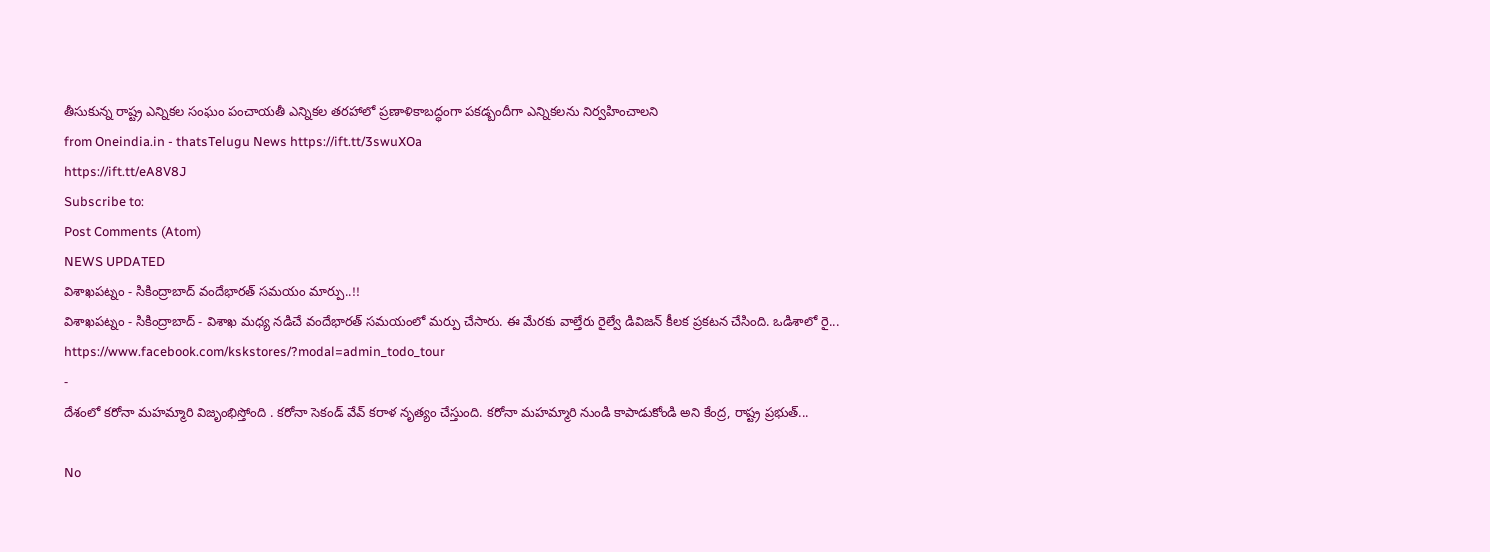తీసుకున్న రాష్ట్ర ఎన్నికల సంఘం పంచాయతీ ఎన్నికల తరహాలో ప్రణాళికాబద్ధంగా పకడ్బందీగా ఎన్నికలను నిర్వహించాలని
from Oneindia.in - thatsTelugu News https://ift.tt/3swuXOa
https://ift.tt/eA8V8J
Subscribe to:
Post Comments (Atom)
NEWS UPDATED
విశాఖపట్నం - సికింద్రాబాద్ వందేభారత్ సమయం మార్పు..!!
విశాఖపట్నం - సికింద్రాబాద్ - విశాఖ మధ్య నడిచే వందేభారత్ సమయంలో మర్పు చేసారు. ఈ మేరకు వాల్తేరు రైల్వే డివిజన్ కీలక ప్రకటన చేసింది. ఒడిశాలో రై...
https://www.facebook.com/kskstores/?modal=admin_todo_tour
-
దేశంలో కరోనా మహమ్మారి విజృంభిస్తోంది . కరోనా సెకండ్ వేవ్ కరాళ నృత్యం చేస్తుంది. కరోనా మహమ్మారి నుండి కాపాడుకోండి అని కేంద్ర, రాష్ట్ర ప్రభుత్...

No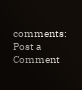comments:
Post a Comment